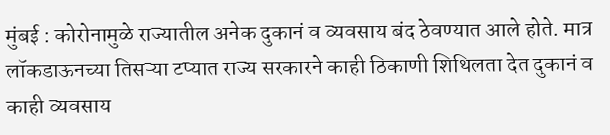मुंबई : कोरोनामुळे राज्यातील अनेक दुकानं व व्यवसाय बंद ठेवण्यात आले होते. मात्र लॉकडाऊनच्या तिसऱ्या टप्यात राज्य सरकारने काही ठिकाणी शिथिलता देत दुकानं व काही व्यवसाय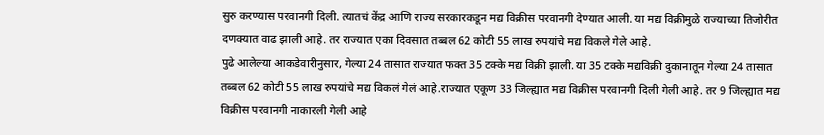सुरु करण्यास परवानगी दिली. त्यातचं केंद्र आणि राज्य सरकारकडून मद्य विक्रीस परवानगी देण्यात आली. या मद्य विक्रीमुळे राज्याच्या तिजोरीत दणक्यात वाढ झाली आहे. तर राज्यात एका दिवसात तब्बल 62 कोटी 55 लाख रुपयांचे मद्य विकले गेले आहे.
पुढे आलेल्या आकडेवारीनुसार, गेल्या 24 तासात राज्यात फक्त 35 टक्के मद्य विक्री झाली. या 35 टक्के मद्यविक्री दुकानातून गेल्या 24 तासात तब्बल 62 कोटी 55 लाख रुपयांचे मद्य विकलं गेलं आहे.राज्यात एकूण 33 जिल्ह्यात मद्य विक्रीस परवानगी दिली गेली आहे. तर 9 जिल्ह्यात मद्य विक्रीस परवानगी नाकारली गेली आहे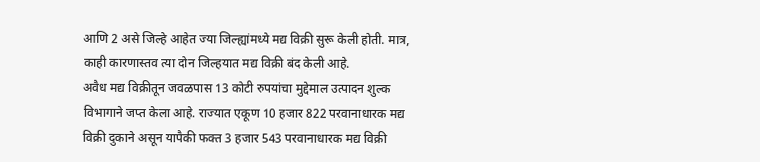आणि 2 असे जिल्हे आहेत ज्या जिल्ह्यांमध्ये मद्य विक्री सुरू केली होती. मात्र, काही कारणास्तव त्या दोन जिल्हयात मद्य विक्री बंद केली आहे.
अवैध मद्य विक्रीतून जवळपास 13 कोटी रुपयांचा मुद्देमाल उत्पादन शुल्क विभागाने जप्त केला आहे. राज्यात एकूण 10 हजार 822 परवानाधारक मद्य विक्री दुकाने असून यापैकी फक्त 3 हजार 543 परवानाधारक मद्य विक्री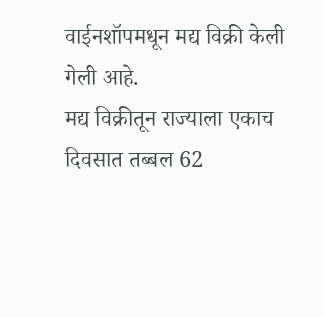वाईनशॉपमधून मद्य विक्री केली गेली आहे.
मद्य विक्रीतून राज्याला एकाच दिवसात तब्बल 62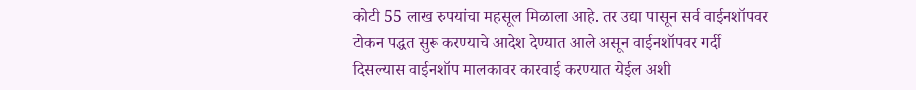कोटी 55 लाख रुपयांचा महसूल मिळाला आहे. तर उद्या पासून सर्व वाईनशॉपवर टोकन पद्धत सुरू करण्याचे आदेश देण्यात आले असून वाईनशॉपवर गर्दी दिसल्यास वाईनशॉप मालकावर कारवाई करण्यात येईल अशी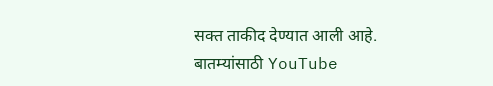सक्त ताकीद देण्यात आली आहे.
बातम्यांसाठी YouTube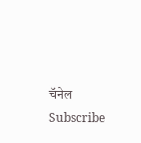चॅनेल Subscribe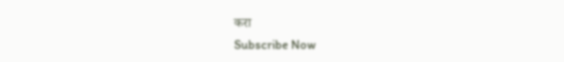करा
Subscribe Now